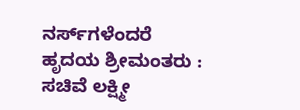ನರ್ಸ್‌ಗಳೆಂದರೆ ಹೃದಯ ಶ್ರೀಮಂತರು : ಸಚಿವೆ ಲಕ್ಷ್ಮೀ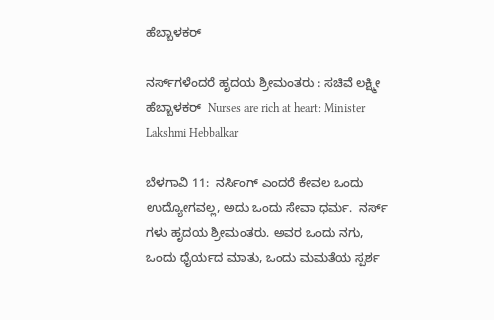ಹೆಬ್ಬಾಳಕರ್

ನರ್ಸ್‌ಗಳೆಂದರೆ ಹೃದಯ ಶ್ರೀಮಂತರು : ಸಚಿವೆ ಲಕ್ಷ್ಮೀ ಹೆಬ್ಬಾಳಕರ್  Nurses are rich at heart: Minister Lakshmi Hebbalkar

ಬೆಳಗಾವಿ 11:  ನರ್ಸಿಂಗ್ ಎಂದರೆ ಕೇವಲ ಒಂದು ಉದ್ಯೋಗವಲ್ಲ, ಅದು ಒಂದು ಸೇವಾ ಧರ್ಮ.  ನರ್ಸ್‌ ಗಳು ಹೃದಯ ಶ್ರೀಮಂತರು. ಅವರ ಒಂದು ನಗು, ಒಂದು ಧೈರ್ಯದ ಮಾತು, ಒಂದು ಮಮತೆಯ ಸ್ಪರ್ಶ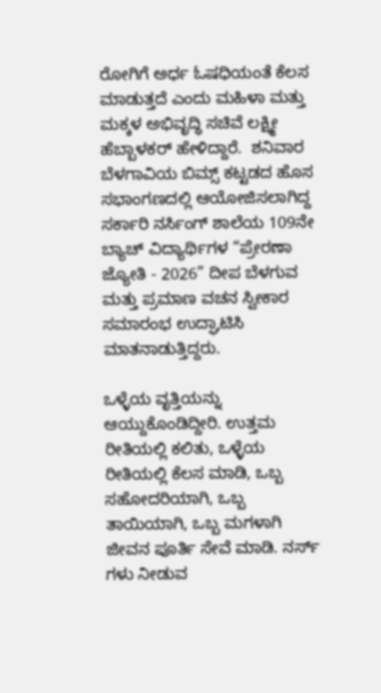ರೋಗಿಗೆ ಅರ್ಧ ಓಷಧಿಯಂತೆ ಕೆಲಸ ಮಾಡುತ್ತದೆ ಎಂದು ಮಹಿಳಾ ಮತ್ತು ಮಕ್ಕಳ ಅಭಿವೃದ್ಧಿ ಸಚಿವೆ ಲಕ್ಷ್ಮೀ ಹೆಬ್ಬಾಳಕರ್ ಹೇಳಿದ್ದಾರೆ.  ಶನಿವಾರ ಬೆಳಗಾವಿಯ ಬಿಮ್ಸ್‌ ಕಟ್ಟಡದ ಹೊಸ ಸಭಾಂಗಣದಲ್ಲಿ ಆಯೋಜಿಸಲಾಗಿದ್ದ ಸರ್ಕಾರಿ ನರ್ಸಿಂಗ್ ಶಾಲೆಯ 109ನೇ ಬ್ಯಾಚ್ ವಿದ್ಯಾರ್ಥಿಗಳ “ಪ್ರೇರಣಾ ಜ್ಯೋತಿ - 2026” ದೀಪ ಬೆಳಗುವ ಮತ್ತು ಪ್ರಮಾಣ ವಚನ ಸ್ವೀಕಾರ ಸಮಾರಂಭ ಉದ್ಘಾಟಿಸಿ ಮಾತನಾಡುತ್ತಿದ್ದರು.

ಒಳ್ಳೆಯ ವೃತ್ತಿಯನ್ನು ಆಯ್ದುಕೊಂಡಿದ್ದೀರಿ. ಉತ್ತಮ ರೀತಿಯಲ್ಲಿ ಕಲಿತು, ಒಳ್ಳೆಯ ರೀತಿಯಲ್ಲಿ ಕೆಲಸ ಮಾಡಿ, ಒಬ್ಬ ಸಹೋದರಿಯಾಗಿ, ಒಬ್ಬ ತಾಯಿಯಾಗಿ, ಒಬ್ಬ ಮಗಳಾಗಿ ಜೀವನ ಪೂರ್ತಿ ಸೇವೆ ಮಾಡಿ. ನರ್ಸ್‌ ಗಳು ನೀಡುವ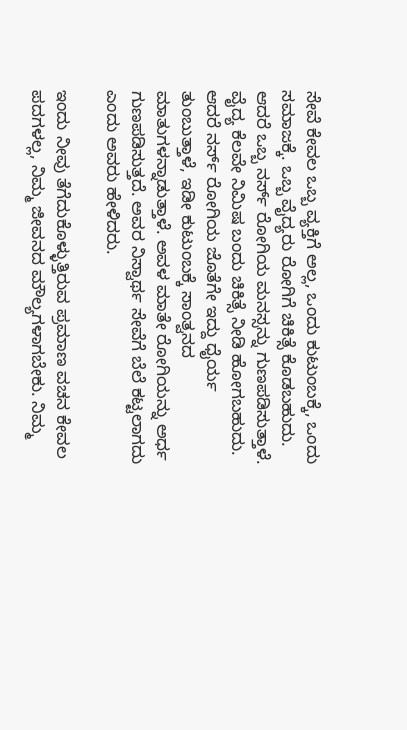ಸೇವೆ ಕೇವಲ ಒಬ್ಬ ವ್ಯಕ್ತಿಗೆ ಅಲ್ಲ, ಒಂದು ಕುಟುಂಬಕ್ಕೆ, ಒಂದು ಸಮಾಜಕ್ಕೆ. ಒಬ್ಬ ವೈದ್ಯರು ರೋಗಿಗೆ ಚಿಕಿತ್ಸೆ ಕೊಡಬಹುದು. ಆದರೆ ಒಬ್ಬ ನರ್ಸ್‌ ರೋಗಿಯ ಮನಸ್ಸನ್ನು ಗುಣಪಡಿಸುತ್ತಾಳೆ. ವೈದ್ಯ ಕೆಲವೇ ನಿಮಿಷ ಬಂದು ಚಿಕಿತ್ಸೆ ನೀಡಿ ಹೋಗಬಹುದು. ಆದರೆ ನರ್ಸ್‌ ರೋಗಿಯ ಜೊತೆಗೇ ಇದ್ದು ಧೈರ್ಯ ತುಂಬುತ್ತಾಳೆ, ಇಡೀ ಕುಟುಂಬಕ್ಕೆ ಸಾಂತ್ವನದ ಮಾತುಗಳನ್ನಾಡುತ್ತಾಳೆ. ಅವಳ ಮಾತೇ ರೋಗಿಯನ್ನು ಅರ್ಧ ಗುಣಪಡಿಸುತ್ತದೆ. ಅವರ ನಿಸ್ವಾರ್ಥ ಸೇವೆಗೆ ಬೆಲೆ ಕಟ್ಟಲಾಗದು ಎಂದು ಅವರು ಹೇಳಿದರು.

ಇಂದು ನೀವು ತೆಗೆದುಕೊಳ್ಳುತ್ತಿರುವ ಪ್ರಮಾಣ ವಚನ ಕೇವಲ ಪದಗಳಲ್ಲ, ನಿಮ್ಮ ಜೀವನದ ಮೌಲ್ಯಗಳಾಗಬೇಕು. ನಿಮ್ಮ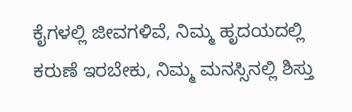ಕೈಗಳಲ್ಲಿ ಜೀವಗಳಿವೆ, ನಿಮ್ಮ ಹೃದಯದಲ್ಲಿ ಕರುಣೆ ಇರಬೇಕು, ನಿಮ್ಮ ಮನಸ್ಸಿನಲ್ಲಿ ಶಿಸ್ತು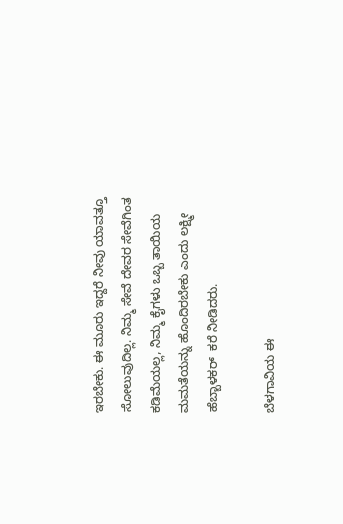ಇರಬೇಕು. ಈ ಮೂರು ಇದ್ದರೆ ನೀವು ಯಾವತ್ತೂ ಸೋಲುವುದಿಲ್ಲ. ನಿಮ್ಮ ಸೇವೆ ದೇವರ ಸೇವೆಗಿಂತ ಕಡಿಮೆಯಲ್ಲ, ನಿಮ್ಮ ಕೈಗಳು ಒಬ್ಬ ತಾಯಿಯ ಮಮತೆಯನ್ನು ಹೊಂದಿರಬೇಕು ಎಂದು ಲಕ್ಷ್ಮೀ ಹೆಬ್ಬಾಳಕರ್  ಕರೆ ನೀಡಿದರು.

ಬೆಳಗಾವಿಯ ಈ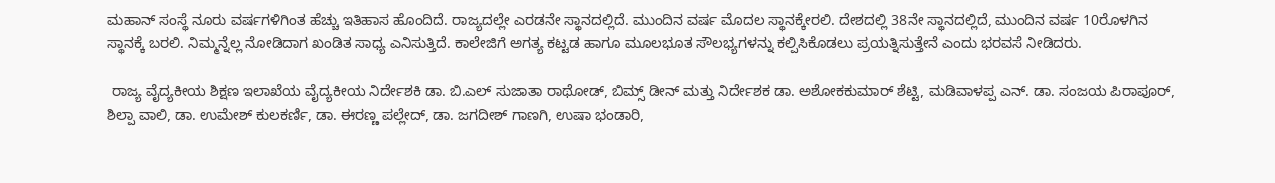ಮಹಾನ್ ಸಂಸ್ಥೆ ನೂರು ವರ್ಷಗಳಿಗಿಂತ ಹೆಚ್ಚು ಇತಿಹಾಸ ಹೊಂದಿದೆ. ರಾಜ್ಯದಲ್ಲೇ ಎರಡನೇ ಸ್ಥಾನದಲ್ಲಿದೆ. ಮುಂದಿನ ವರ್ಷ ಮೊದಲ ಸ್ಥಾನಕ್ಕೇರಲಿ. ದೇಶದಲ್ಲಿ 38ನೇ ಸ್ಥಾನದಲ್ಲಿದೆ, ಮುಂದಿನ ವರ್ಷ 10ರೊಳಗಿನ ಸ್ಥಾನಕ್ಕೆ ಬರಲಿ. ನಿಮ್ಮನ್ನೆಲ್ಲ ನೋಡಿದಾಗ ಖಂಡಿತ ಸಾಧ್ಯ ಎನಿಸುತ್ತಿದೆ. ಕಾಲೇಜಿಗೆ ಅಗತ್ಯ ಕಟ್ಟಡ ಹಾಗೂ ಮೂಲಭೂತ ಸೌಲಭ್ಯಗಳನ್ನು ಕಲ್ಪಿಸಿಕೊಡಲು ಪ್ರಯತ್ನಿಸುತ್ತೇನೆ ಎಂದು ಭರವಸೆ ನೀಡಿದರು.

 ರಾಜ್ಯ ವೈದ್ಯಕೀಯ ಶಿಕ್ಷಣ ಇಲಾಖೆಯ ವೈದ್ಯಕೀಯ ನಿರ್ದೇಶಕಿ ಡಾ. ಬಿ.ಎಲ್ ಸುಜಾತಾ ರಾಥೋಡ್, ಬಿಮ್ಸ್‌ ಡೀನ್ ಮತ್ತು ನಿರ್ದೇಶಕ ಡಾ. ಅಶೋಕಕುಮಾರ್ ಶೆಟ್ಟಿ, ಮಡಿವಾಳಪ್ಪ ಎನ್‌. ಡಾ. ಸಂಜಯ ಪಿರಾಪೂರ್, ಶಿಲ್ಪಾ ವಾಲಿ, ಡಾ. ಉಮೇಶ್ ಕುಲಕರ್ಣಿ, ಡಾ. ಈರಣ್ಣ ಪಲ್ಲೇದ್, ಡಾ. ಜಗದೀಶ್ ಗಾಣಗಿ, ಉಷಾ ಭಂಡಾರಿ,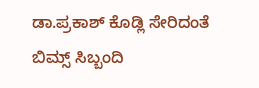ಡಾ.ಪ್ರಕಾಶ್ ಕೊಡ್ಲಿ ಸೇರಿದಂತೆ ಬಿಮ್ಸ್‌ ಸಿಬ್ಬಂದಿ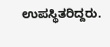ಉಪಸ್ಥಿತರಿದ್ದರು.